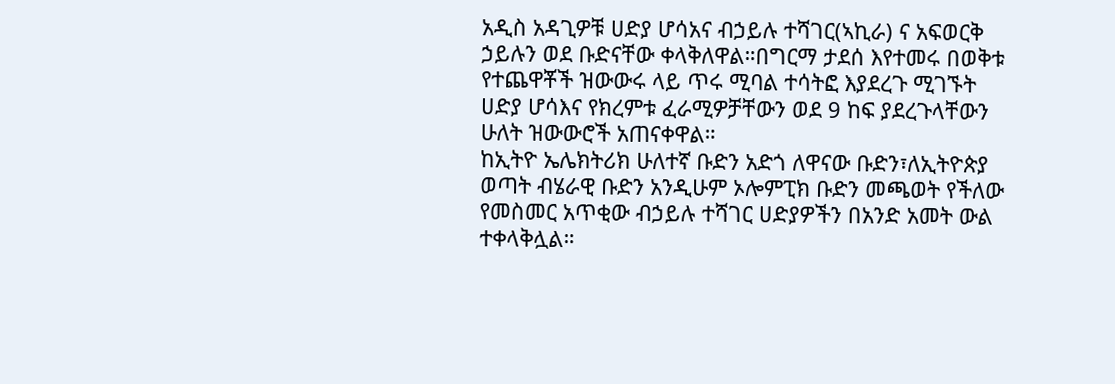አዲስ አዳጊዎቹ ሀድያ ሆሳአና ብኃይሉ ተሻገር(ኣኪራ) ና አፍወርቅ ኃይሉን ወደ ቡድናቸው ቀላቅለዋል።በግርማ ታደሰ እየተመሩ በወቅቱ የተጨዋቾች ዝውውሩ ላይ ጥሩ ሚባል ተሳትፎ እያደረጉ ሚገኙት ሀድያ ሆሳእና የክረምቱ ፈራሚዎቻቸውን ወደ 9 ከፍ ያደረጉላቸውን ሁለት ዝውውሮች አጠናቀዋል።
ከኢትዮ ኤሌክትሪክ ሁለተኛ ቡድን አድጎ ለዋናው ቡድን፣ለኢትዮጵያ ወጣት ብሄራዊ ቡድን አንዲሁም ኦሎምፒክ ቡድን መጫወት የችለው የመስመር አጥቂው ብኃይሉ ተሻገር ሀድያዎችን በአንድ አመት ውል ተቀላቅሏል።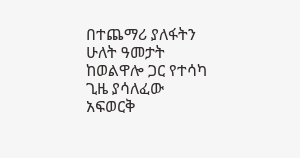በተጨማሪ ያለፋትን ሁለት ዓመታት ከወልዋሎ ጋር የተሳካ ጊዜ ያሳለፈው አፍወርቅ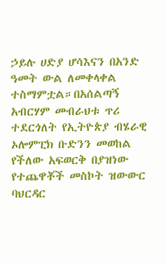ኃይሉ ሀድያ ሆሳእናን በአንድ ዓመት ውል ለመቀላቀል ተስማምቷል።በአሰልጣኝ አብርሃም መብራህቱ ጥሪ ተደርጎለት የኢትዮጵያ ብሄራዊ ኦሎምፒክ ቡድንን መወከል የችለው አፍወርቅ በያዝነው የተጨዋቾች መስኮት ዝውውር ባህርዳር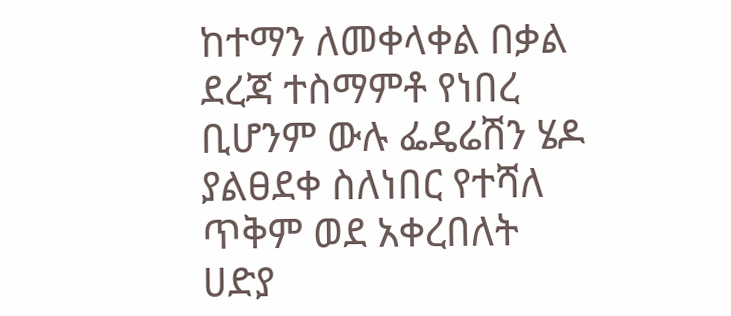ከተማን ለመቀላቀል በቃል ደረጃ ተስማምቶ የነበረ ቢሆንም ውሉ ፌዴሬሽን ሄዶ ያልፀደቀ ስለነበር የተሻለ ጥቅም ወደ አቀረበለት ሀድያ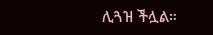ሊጓዝ ችሏል።